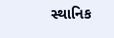સ્થાનિક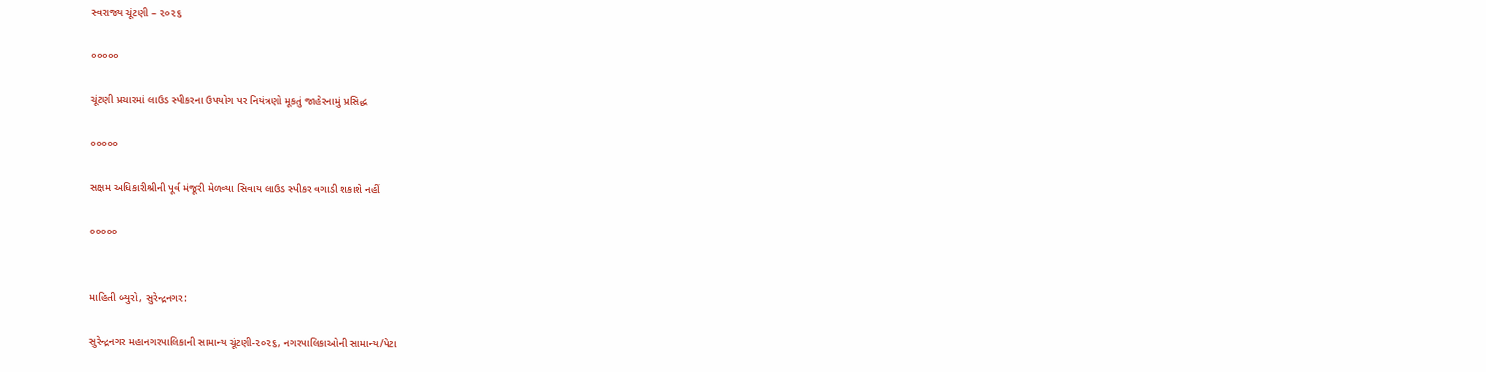સ્વરાજ્ય ચૂંટણી – ૨૦૨૬

૦૦૦૦૦

ચૂંટણી પ્રચારમાં લાઉડ સ્પીકરના ઉપયોગ પર નિયંત્રણો મૂકતું જાહેરનામું પ્રસિદ્ધ

૦૦૦૦૦

સક્ષમ અધિકારીશ્રીની પૂર્વ મંજૂરી મેળવ્યા સિવાય લાઉડ સ્પીકર વગાડી શકાશે નહીં

૦૦૦૦૦


માહિતી બ્યુરો, સુરેન્દ્રનગર:

સુરેન્દ્રનગર મહાનગરપાલિકાની સામાન્ય ચૂંટણી-૨૦૨૬, નગરપાલિકાઓની સામાન્ય/પેટા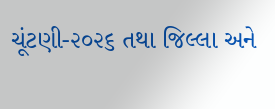ચૂંટણી-૨૦૨૬ તથા જિલ્લા અને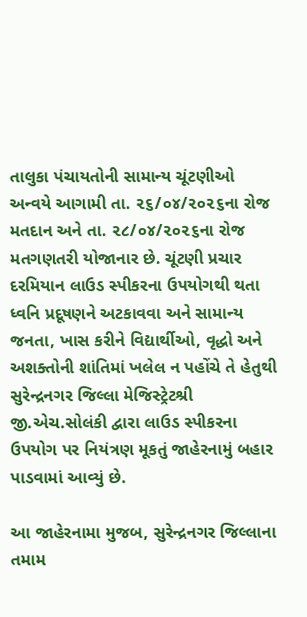તાલુકા પંચાયતોની સામાન્ય ચૂંટણીઓ અન્વયે આગામી તા. ૨૬/૦૪/૨૦૨૬ના રોજ મતદાન અને તા. ૨૮/૦૪/૨૦૨૬ના રોજ મતગણતરી યોજાનાર છે. ચૂંટણી પ્રચાર દરમિયાન લાઉડ સ્પીકરના ઉપયોગથી થતા ધ્વનિ પ્રદૂષણને અટકાવવા અને સામાન્ય જનતા, ખાસ કરીને વિદ્યાર્થીઓ, વૃદ્ધો અને અશક્તોની શાંતિમાં ખલેલ ન પહોંચે તે હેતુથી સુરેન્દ્રનગર જિલ્લા મેજિસ્ટ્રેટશ્રી જી.એચ.સોલંકી દ્વારા લાઉડ સ્પીકરના ઉપયોગ પર નિયંત્રણ મૂકતું જાહેરનામું બહાર પાડવામાં આવ્યું છે.

આ જાહેરનામા મુજબ, સુરેન્દ્રનગર જિલ્લાના તમામ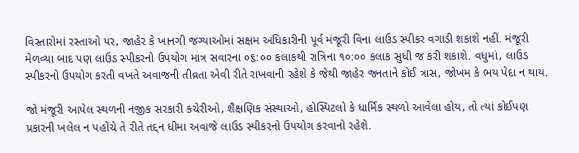વિસ્તારોમાં રસ્તાઓ પર, જાહેર કે ખાનગી જગ્યાઓમાં સક્ષમ અધિકારીની પૂર્વ મંજૂરી વિના લાઉડ સ્પીકર વગાડી શકાશે નહીં. મંજૂરી મેળવ્યા બાદ પણ લાઉડ સ્પીકરનો ઉપયોગ માત્ર સવારના ૦૬:૦૦ કલાકથી રાત્રિના ૧૦:૦૦ કલાક સુધી જ કરી શકાશે. વધુમાં, લાઉડ સ્પીકરનો ઉપયોગ કરતી વખતે અવાજની તીવ્રતા એવી રીતે રાખવાની રહેશે કે જેથી જાહેર જનતાને કોઈ ત્રાસ, જોખમ કે ભય પેદા ન થાય.

જો મંજૂરી આપેલ સ્થળની નજીક સરકારી કચેરીઓ, શૈક્ષણિક સંસ્થાઓ, હોસ્પિટલો કે ધાર્મિક સ્થળો આવેલા હોય, તો ત્યાં કોઈપણ પ્રકારની ખલેલ ન પહોંચે તે રીતે તદ્દન ધીમા અવાજે લાઉડ સ્પીકરનો ઉપયોગ કરવાનો રહેશે.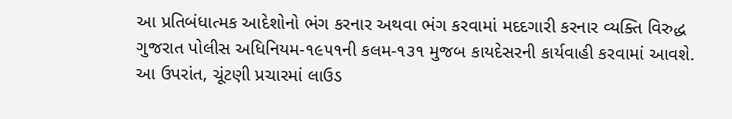આ પ્રતિબંધાત્મક આદેશોનો ભંગ કરનાર અથવા ભંગ કરવામાં મદદગારી કરનાર વ્યક્તિ વિરુદ્ધ ગુજરાત પોલીસ અધિનિયમ-૧૯૫૧ની કલમ-૧૩૧ મુજબ કાયદેસરની કાર્યવાહી કરવામાં આવશે. આ ઉપરાંત, ચૂંટણી પ્રચારમાં લાઉડ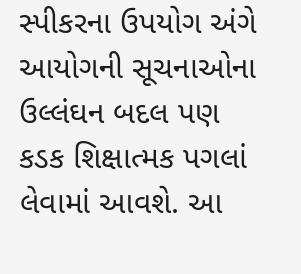સ્પીકરના ઉપયોગ અંગે આયોગની સૂચનાઓના ઉલ્લંઘન બદલ પણ કડક શિક્ષાત્મક પગલાં લેવામાં આવશે. આ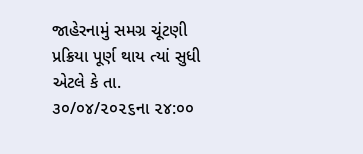જાહેરનામું સમગ્ર ચૂંટણી પ્રક્રિયા પૂર્ણ થાય ત્યાં સુધી એટલે કે તા. ૩૦/૦૪/૨૦૨૬ના ૨૪:૦૦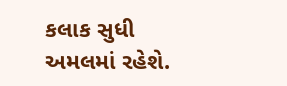કલાક સુધી અમલમાં રહેશે.